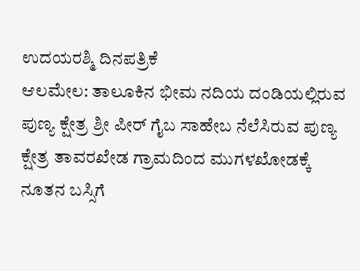ಉದಯರಶ್ಮಿ ದಿನಪತ್ರಿಕೆ
ಆಲಮೇಲ: ತಾಲೂಕಿನ ಭೀಮ ನದಿಯ ದಂಡಿಯಲ್ಲಿರುವ ಪುಣ್ಯ ಕ್ಷೇತ್ರ ಶ್ರೀ ಪೀರ್ ಗೈಬ ಸಾಹೇಬ ನೆಲೆಸಿರುವ ಪುಣ್ಯ ಕ್ಷೇತ್ರ ತಾವರಖೇಡ ಗ್ರಾಮದಿಂದ ಮುಗಳಖೋಡಕ್ಕೆ ನೂತನ ಬಸ್ಸಿಗೆ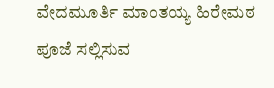ವೇದಮೂರ್ತಿ ಮಾಂತಯ್ಯ ಹಿರೇಮಠ ಪೂಜೆ ಸಲ್ಲಿಸುವ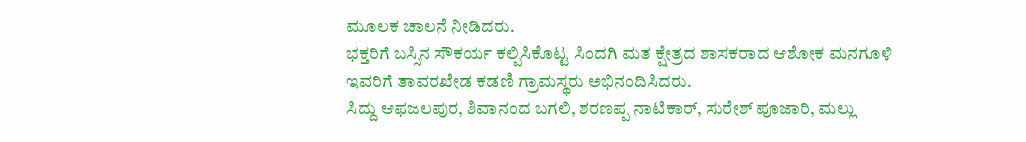ಮೂಲಕ ಚಾಲನೆ ನೀಡಿದರು.
ಭಕ್ತರಿಗೆ ಬಸ್ಸಿನ ಸೌಕರ್ಯ ಕಲ್ಪಿಸಿಕೊಟ್ಟ ಸಿಂದಗಿ ಮತ ಕ್ಷೇತ್ರದ ಶಾಸಕರಾದ ಆಶೋಕ ಮನಗೂಳಿ ಇವರಿಗೆ ತಾವರಖೇಡ ಕಡಣಿ ಗ್ರಾಮಸ್ಥರು ಅಭಿನಂದಿಸಿದರು.
ಸಿದ್ದು ಆಫಜಲಪುರ, ಶಿವಾನಂದ ಬಗಲಿ, ಶರಣಪ್ಪ ನಾಟಿಕಾರ್, ಸುರೇಶ್ ಪೂಜಾರಿ, ಮಲ್ಲು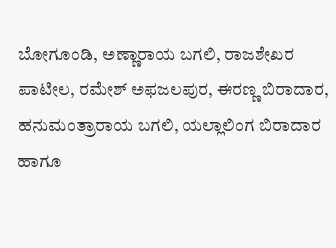ಬೋಗೂಂಡಿ, ಅಣ್ಣಾರಾಯ ಬಗಲಿ, ರಾಜಶೇಖರ ಪಾಟೀಲ, ರಮೇಶ್ ಅಫಜಲಪುರ, ಈರಣ್ಣ ಬಿರಾದಾರ, ಹನುಮಂತ್ರಾರಾಯ ಬಗಲಿ, ಯಲ್ಲಾಲಿಂಗ ಬಿರಾದಾರ ಹಾಗೂ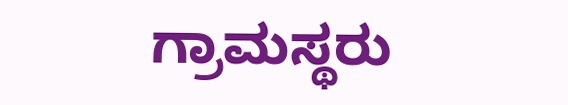ಗ್ರಾಮಸ್ಥರು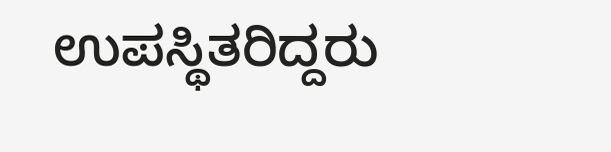ಉಪಸ್ಥಿತರಿದ್ದರು